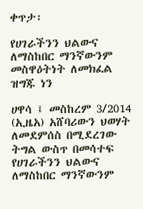ቀጥታ፡

የሀገራችንን ህልውና ለማስከበር ማንኛውንም መስዋዕትነት ለመክፈል ዝግጁ ነን

ሀዋሳ ፤ መስከረም 3/2014 (ኢዜአ) አሸባሪውን ህወሃት ለመደምሰስ በሚደረገው ትግል ውስጥ በመሳተፍ የሀገራችንን ህልውና ለማስከበር ማንኛውንም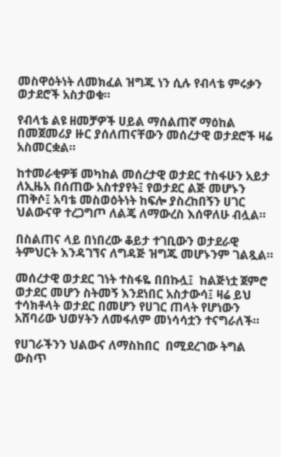መስዋዕትነት ለመክፈል ዝግጁ ነን ሲሉ የብላቴ ምሩቃን ወታደሮች አስታወቁ።

የብላቴ ልዩ ዘመቻዎች ሀይል ማሰልጠኛ ማዕከል በመጀመሪያ ዙር ያሰለጠናቸውን መሰረታዊ ወታደሮች ዛሬ አስመርቋል።

ከተመራቂዎቹ መካከል መሰረታዊ ወታደር ተስፋሁን አይታ ለኢዜአ በሰጠው አስተያየት፤ የወታደር ልጅ መሆኑን ጠቅሶ፤ አባቴ መስወዕትነት ከፍሎ ያስረከበኝን ሀገር ህልውናዋ ተረጋግጦ ለልጄ ለማውረስ እሰዋለሁ ብሏል።

በስልጠና ላይ በነበረው ቆይታ ተገቢውን ወታደራዊ ትምህርት እንዳገኘና ለግዳጅ ዝግጁ መሆኑንም ገልጿል።

መሰረታዊ ወታደር ገነት ተስፋዬ በበኩሏ፤  ከልጅነቷ ጀምሮ ወታደር መሆን ስትመኝ እንደነበር አስታውሳ፤ ዛሬ ይህ ተሳክቶላት ወታደር በመሆን የሀገር ጠላት የሆነውን አሸባሪው ህወሃትን ለመፋለም መነሳሳቷን ተናግራለች።

የሀገራችንን ህልውና ለማስከበር  በሚደረገው ትግል ውስጥ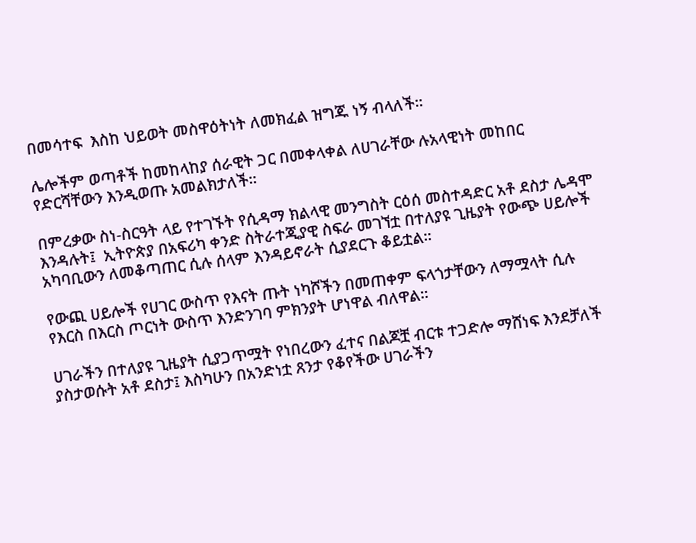በመሳተፍ  እስከ ህይወት መስዋዕትነት ለመክፈል ዝግጁ ነኝ ብላለች።

ሌሎችም ወጣቶች ከመከላከያ ሰራዊት ጋር በመቀላቀል ለሀገራቸው ሉአላዊነት መከበር የድርሻቸውን እንዲወጡ አመልክታለች።

በምረቃው ስነ-ስርዓት ላይ የተገኙት የሲዳማ ክልላዊ መንግስት ርዕሰ መስተዳድር አቶ ደስታ ሌዳሞ እንዳሉት፤  ኢትዮጵያ በአፍሪካ ቀንድ ስትራተጂያዊ ስፍራ መገኘቷ በተለያዩ ጊዜያት የውጭ ሀይሎች አካባቢውን ለመቆጣጠር ሲሉ ሰላም እንዳይኖራት ሲያደርጉ ቆይቷል።

የውጪ ሀይሎች የሀገር ውስጥ የእናት ጡት ነካሾችን በመጠቀም ፍላጎታቸውን ለማሟላት ሲሉ የእርስ በእርስ ጦርነት ውስጥ እንድንገባ ምክንያት ሆነዋል ብለዋል።

ሀገራችን በተለያዩ ጊዜያት ሲያጋጥሟት የነበረውን ፈተና በልጆቿ ብርቱ ተጋድሎ ማሸነፍ እንደቻለች ያስታወሱት አቶ ደስታ፤ እስካሁን በአንድነቷ ጸንታ የቆየችው ሀገራችን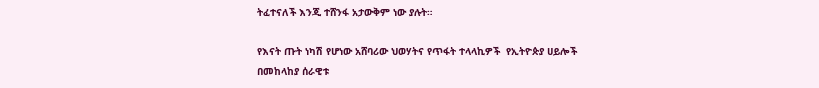ትፈተናለች እንጂ ተሸንፋ አታውቅም ነው ያሉት።

የእናት ጡት ነካሽ የሆነው አሸባሪው ህወሃትና የጥፋት ተላላኪዎች  የኢትዮጵያ ሀይሎች በመከላከያ ሰራዊቱ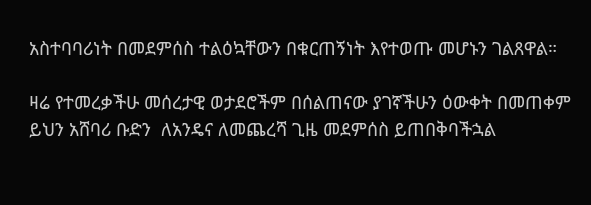አስተባባሪነት በመደምሰስ ተልዕኳቸውን በቁርጠኝነት እየተወጡ መሆኑን ገልጸዋል።

ዛሬ የተመረቃችሁ መሰረታዊ ወታደሮችም በሰልጠናው ያገኛችሁን ዕውቀት በመጠቀም  ይህን አሸባሪ ቡድን  ለአንዴና ለመጨረሻ ጊዜ መደምሰስ ይጠበቅባችኋል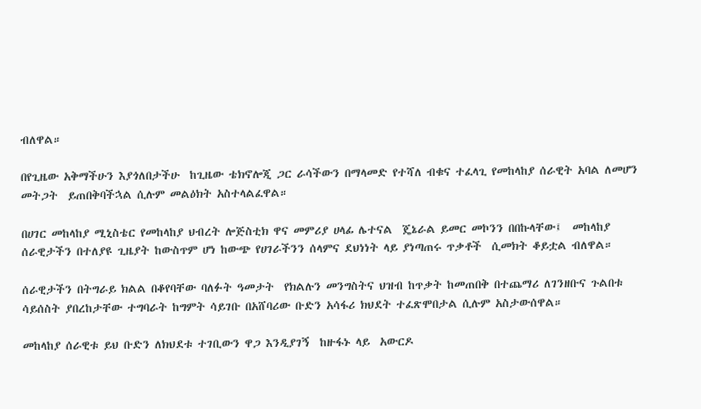ብለዋል።

በየጊዜው አቅማችሁን እያጎለበታችሁ  ከጊዜው ቴክኖሎጂ ጋር ራሳችውን በማላመድ የተሻለ ብቁና ተፈላጊ የመከላከያ ሰራዊት አባል ለመሆን መትጋት  ይጠበቅባችኋል ሲሉም መልዕክት አስተላልፈዋል።

በሀገር መከላከያ ሚኒስቴር የመከላከያ ህብረት ሎጅስቲክ ዋና መምሪያ ሀላፊ ሌተናል  ጄኔራል ይመር መኮንን በበኩላቸው፤  መከላከያ ሰራዊታችን በተለያዩ ጊዜያት ከውስጥም ሆነ ከውጭ የሀገራችንን ሰላምና ደህነነት ላይ ያነጣጠሩ ጥቃቶች  ሲመክት ቆይቷል ብለዋል።

ሰራዊታችን በትግራይ ክልል በቆየባቸው ባለፉት ዓመታት  የክልሉን መንግስትና ህዝብ ከጥቃት ከመጠበቅ በተጨማሪ ለገንዘቡና ጉልበቱ ሳይሰስት ያበረከታቸው ተግባራት ከግምት ሳይገቡ በአሸባሪው ቡድን አሳፋሪ ክህደት ተፈጽሞበታል ሲሉም አስታውሰዋል።

መከላከያ ሰራዊቱ ይህ ቡድን ለክህደቱ ተገቢውን ዋጋ እንዲያገኝ  ከዙፋኑ ላይ  አውርዶ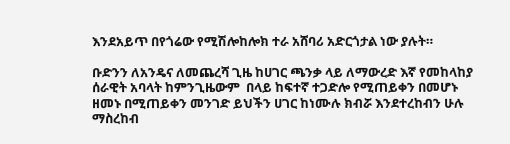እንደአይጥ በየጎሬው የሚሽሎከሎክ ተራ አሸባሪ አድርጎታል ነው ያሉት።

ቡድንን ለአንዴና ለመጨረሻ ጊዜ ከሀገር ጫንቃ ላይ ለማውረድ እኛ የመከላከያ ሰራዊት አባላት ከምንጊዜውም  በላይ ከፍተኛ ተጋድሎ የሚጠይቀን በመሆኑ ዘመኑ በሚጠይቀን መንገድ ይህችን ሀገር ከነሙሉ ክብሯ እንደተረከብን ሁሉ ማስረከብ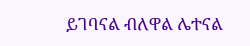ይገባናል ብለዋል ሌተናል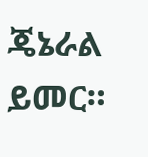ጄኔራል ይመር።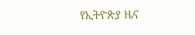የኢትዮጵያ ዜና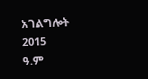አገልግሎት
2015
ዓ.ም